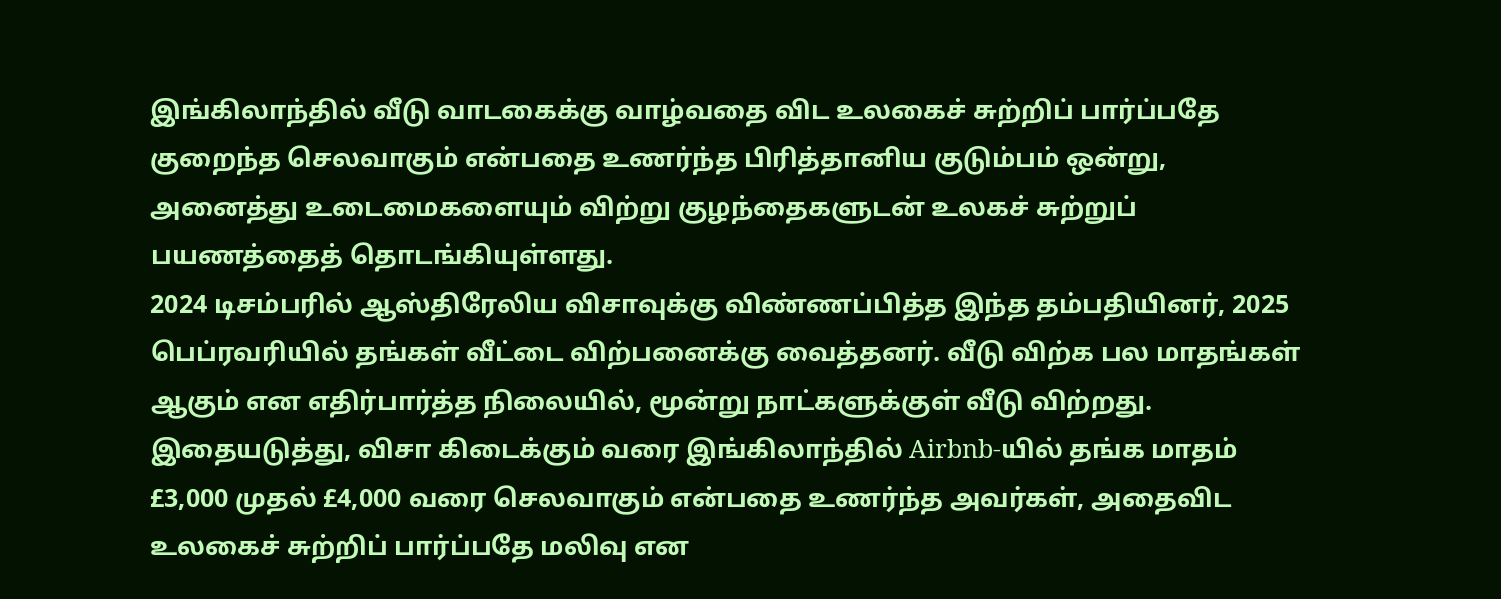இங்கிலாந்தில் வீடு வாடகைக்கு வாழ்வதை விட உலகைச் சுற்றிப் பார்ப்பதே குறைந்த செலவாகும் என்பதை உணர்ந்த பிரித்தானிய குடும்பம் ஒன்று, அனைத்து உடைமைகளையும் விற்று குழந்தைகளுடன் உலகச் சுற்றுப் பயணத்தைத் தொடங்கியுள்ளது.
2024 டிசம்பரில் ஆஸ்திரேலிய விசாவுக்கு விண்ணப்பித்த இந்த தம்பதியினர், 2025 பெப்ரவரியில் தங்கள் வீட்டை விற்பனைக்கு வைத்தனர். வீடு விற்க பல மாதங்கள் ஆகும் என எதிர்பார்த்த நிலையில், மூன்று நாட்களுக்குள் வீடு விற்றது.
இதையடுத்து, விசா கிடைக்கும் வரை இங்கிலாந்தில் Airbnb-யில் தங்க மாதம் £3,000 முதல் £4,000 வரை செலவாகும் என்பதை உணர்ந்த அவர்கள், அதைவிட உலகைச் சுற்றிப் பார்ப்பதே மலிவு என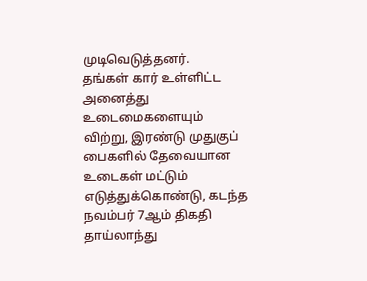முடிவெடுத்தனர்.
தங்கள் கார் உள்ளிட்ட அனைத்து உடைமைகளையும் விற்று, இரண்டு முதுகுப் பைகளில் தேவையான உடைகள் மட்டும் எடுத்துக்கொண்டு, கடந்த நவம்பர் 7ஆம் திகதி தாய்லாந்து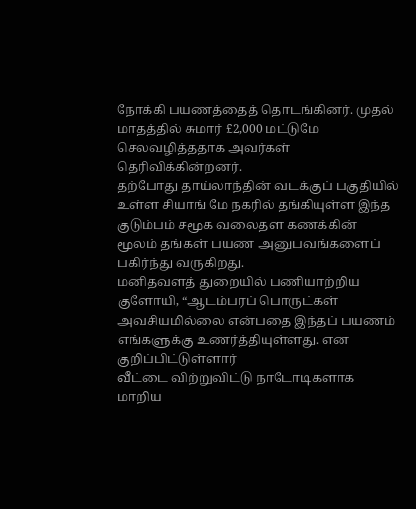நோக்கி பயணத்தைத் தொடங்கினர். முதல் மாதத்தில் சுமார் £2,000 மட்டுமே செலவழித்ததாக அவர்கள் தெரிவிக்கின்றனர்.
தற்போது தாய்லாந்தின் வடக்குப் பகுதியில் உள்ள சியாங் மே நகரில் தங்கியுள்ள இந்த குடும்பம் சமூக வலைதள கணக்கின் மூலம் தங்கள் பயண அனுபவங்களைப் பகிர்ந்து வருகிறது.
மனிதவளத் துறையில் பணியாற்றிய குளோயி, “ஆடம்பரப் பொருட்கள் அவசியமில்லை என்பதை இந்தப் பயணம் எங்களுக்கு உணர்த்தியுள்ளது. என குறிப்பிட்டுள்ளார்
வீட்டை விற்றுவிட்டு நாடோடிகளாக மாறிய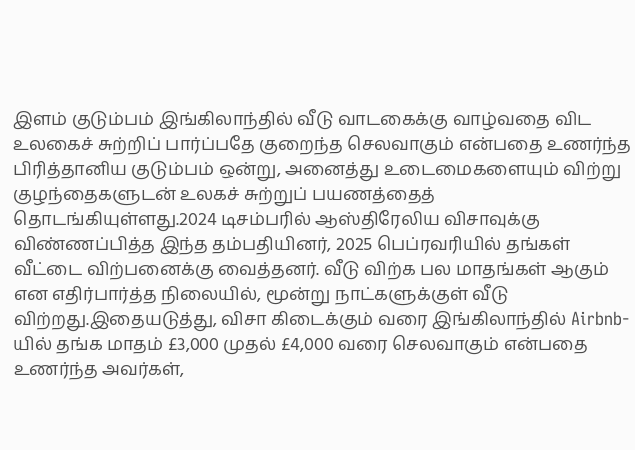இளம் குடும்பம் இங்கிலாந்தில் வீடு வாடகைக்கு வாழ்வதை விட உலகைச் சுற்றிப் பார்ப்பதே குறைந்த செலவாகும் என்பதை உணர்ந்த பிரித்தானிய குடும்பம் ஒன்று, அனைத்து உடைமைகளையும் விற்று குழந்தைகளுடன் உலகச் சுற்றுப் பயணத்தைத் தொடங்கியுள்ளது.2024 டிசம்பரில் ஆஸ்திரேலிய விசாவுக்கு விண்ணப்பித்த இந்த தம்பதியினர், 2025 பெப்ரவரியில் தங்கள் வீட்டை விற்பனைக்கு வைத்தனர். வீடு விற்க பல மாதங்கள் ஆகும் என எதிர்பார்த்த நிலையில், மூன்று நாட்களுக்குள் வீடு விற்றது.இதையடுத்து, விசா கிடைக்கும் வரை இங்கிலாந்தில் Airbnb-யில் தங்க மாதம் £3,000 முதல் £4,000 வரை செலவாகும் என்பதை உணர்ந்த அவர்கள்,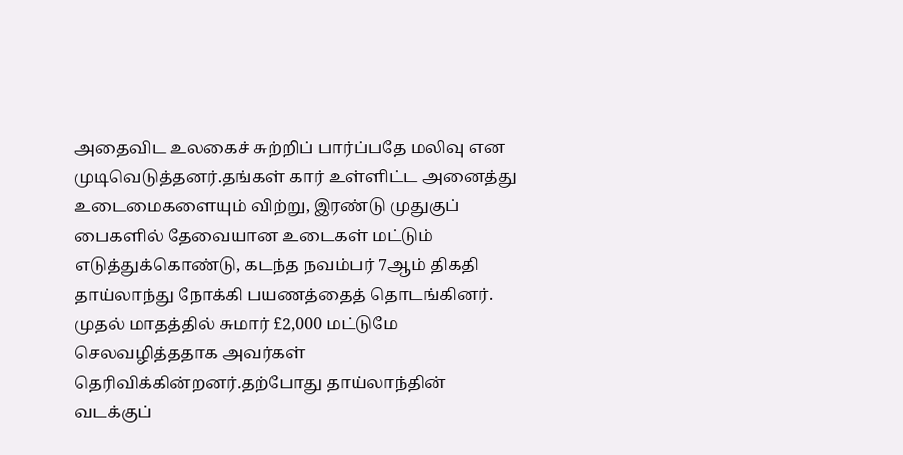அதைவிட உலகைச் சுற்றிப் பார்ப்பதே மலிவு என முடிவெடுத்தனர்.தங்கள் கார் உள்ளிட்ட அனைத்து உடைமைகளையும் விற்று, இரண்டு முதுகுப் பைகளில் தேவையான உடைகள் மட்டும் எடுத்துக்கொண்டு, கடந்த நவம்பர் 7ஆம் திகதி தாய்லாந்து நோக்கி பயணத்தைத் தொடங்கினர். முதல் மாதத்தில் சுமார் £2,000 மட்டுமே செலவழித்ததாக அவர்கள் தெரிவிக்கின்றனர்.தற்போது தாய்லாந்தின் வடக்குப்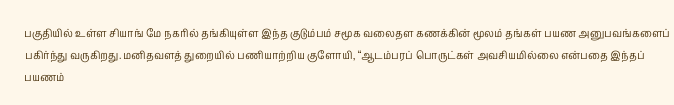பகுதியில் உள்ள சியாங் மே நகரில் தங்கியுள்ள இந்த குடும்பம் சமூக வலைதள கணக்கின் மூலம் தங்கள் பயண அனுபவங்களைப் பகிர்ந்து வருகிறது.மனிதவளத் துறையில் பணியாற்றிய குளோயி, “ஆடம்பரப் பொருட்கள் அவசியமில்லை என்பதை இந்தப் பயணம்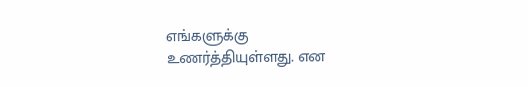எங்களுக்கு உணர்த்தியுள்ளது. என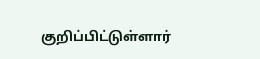குறிப்பிட்டுள்ளார்